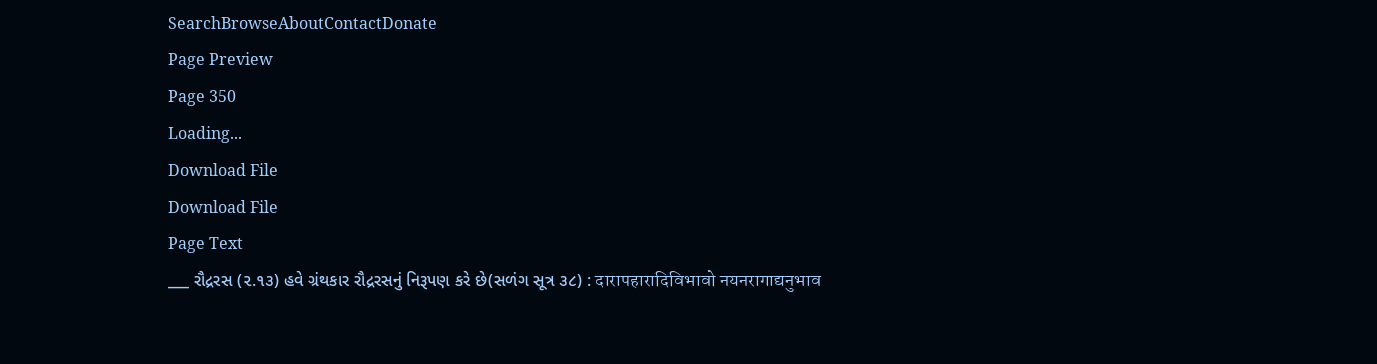SearchBrowseAboutContactDonate
Page Preview
Page 350
Loading...
Download File
Download File
Page Text
___ રૌદ્રરસ (૨.૧૩) હવે ગ્રંથકાર રૌદ્રરસનું નિરૂપણ કરે છે(સળંગ સૂત્ર ૩૮) : दारापहारादिविभावो नयनरागाद्यनुभाव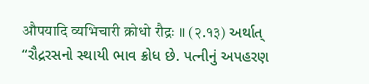औपयादि व्यभिचारी क्रोधो रौद्रः ॥ (२.१३) અર્થાત્ “રૌદ્રરસનો સ્થાયી ભાવ ક્રોધ છે. પત્નીનું અપહરણ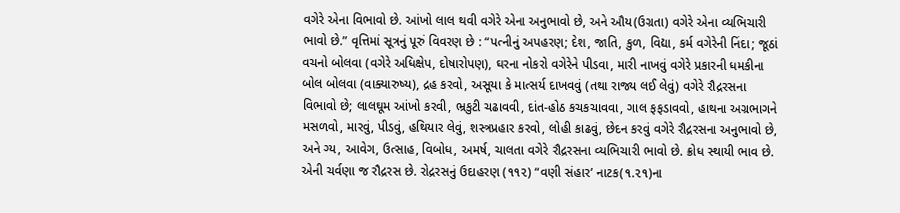વગેરે એના વિભાવો છે. આંખો લાલ થવી વગેરે એના અનુભાવો છે, અને ઔય(ઉગ્રતા) વગેરે એના વ્યભિચારી ભાવો છે.” વૃત્તિમાં સૂત્રનું પૂરું વિવરણ છે : “પત્નીનું અપહરણ; દેશ, જાતિ, કુળ, વિદ્યા, કર્મ વગેરેની નિંદા; જૂઠાં વચનો બોલવા (વગેરે અધિક્ષેપ, દોષારોપણ), ઘરના નોકરો વગેરેને પીડવા, મારી નાખવું વગેરે પ્રકારની ધમકીના બોલ બોલવા (વાક્યારુષ્ય), દ્રહ કરવો, અસૂયા કે માત્સર્ય દાખવવું (તથા રાજ્ય લઈ લેવું) વગેરે રૌદ્રરસના વિભાવો છે; લાલઘૂમ આંખો કરવી, ભ્રકુટી ચઢાવવી, દાંત-હોઠ કચકચાવવા, ગાલ ફફડાવવો, હાથના અગ્રભાગને મસળવો, મારવું, પીડવું, હથિયાર લેવું, શસ્ત્રપ્રહાર કરવો, લોહી કાઢવું, છેદન કરવું વગેરે રૌદ્રરસના અનુભાવો છે, અને ગ્ય, આવેગ, ઉત્સાહ, વિબોધ, અમર્ષ, ચાલતા વગેરે રૌદ્રરસના વ્યભિચારી ભાવો છે. ક્રોધ સ્થાયી ભાવ છે. એની ચર્વણા જ રૌદ્રરસ છે. રોદ્રરસનું ઉદાહરણ (૧૧૨) “વણી સંહાર’ નાટક(૧.૨૧)ના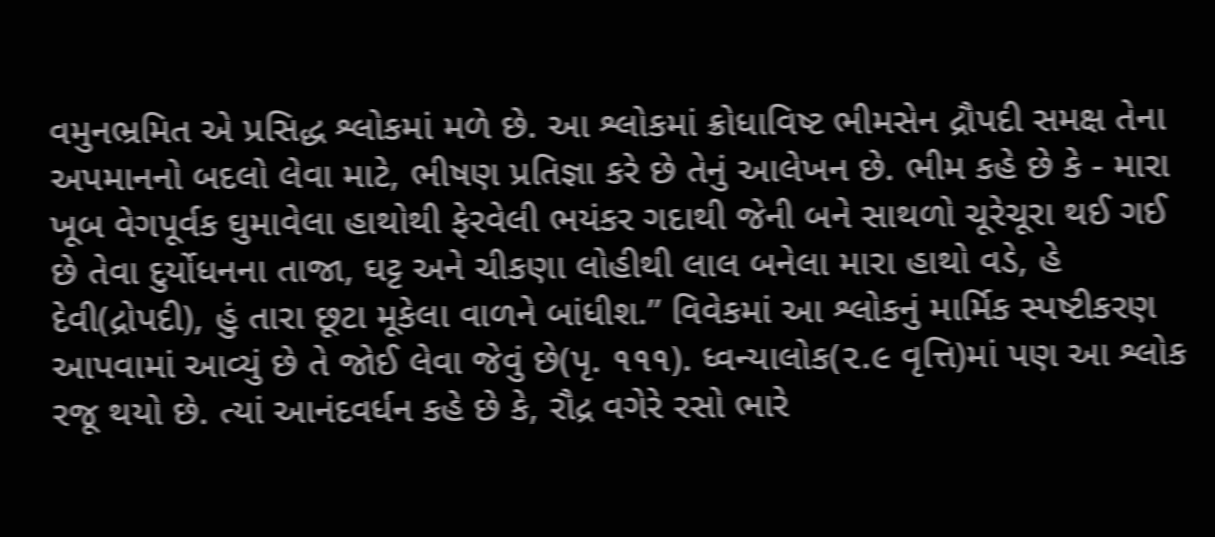વમુનભ્રમિત એ પ્રસિદ્ધ શ્લોકમાં મળે છે. આ શ્લોકમાં ક્રોધાવિષ્ટ ભીમસેન દ્રૌપદી સમક્ષ તેના અપમાનનો બદલો લેવા માટે, ભીષણ પ્રતિજ્ઞા કરે છે તેનું આલેખન છે. ભીમ કહે છે કે - મારા ખૂબ વેગપૂર્વક ઘુમાવેલા હાથોથી ફેરવેલી ભયંકર ગદાથી જેની બને સાથળો ચૂરેચૂરા થઈ ગઈ છે તેવા દુર્યોધનના તાજા, ઘટ્ટ અને ચીકણા લોહીથી લાલ બનેલા મારા હાથો વડે, હે દેવી(દ્રોપદી), હું તારા છૂટા મૂકેલા વાળને બાંધીશ.” વિવેકમાં આ શ્લોકનું માર્મિક સ્પષ્ટીકરણ આપવામાં આવ્યું છે તે જોઈ લેવા જેવું છે(પૃ. ૧૧૧). ધ્વન્યાલોક(૨.૯ વૃત્તિ)માં પણ આ શ્લોક રજૂ થયો છે. ત્યાં આનંદવર્ધન કહે છે કે, રૌદ્ર વગેરે રસો ભારે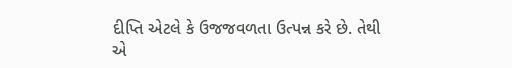દીપ્તિ એટલે કે ઉજજવળતા ઉત્પન્ન કરે છે. તેથી એ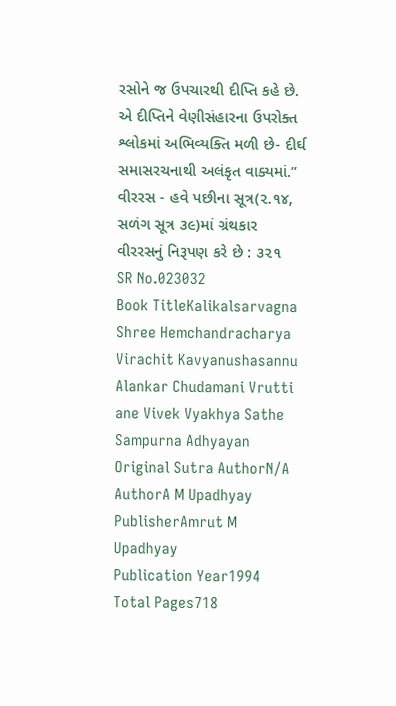રસોને જ ઉપચારથી દીપ્તિ કહે છે. એ દીપ્તિને વેણીસંહારના ઉપરોક્ત શ્લોકમાં અભિવ્યક્તિ મળી છે- દીર્ઘ સમાસરચનાથી અલંકૃત વાક્યમાં.” વીરરસ - હવે પછીના સૂત્ર(૨.૧૪, સળંગ સૂત્ર ૩૯)માં ગ્રંથકાર વીરરસનું નિરૂપણ કરે છે : ૩૨૧
SR No.023032
Book TitleKalikalsarvagna Shree Hemchandracharya Virachit Kavyanushasannu Alankar Chudamani Vrutti ane Vivek Vyakhya Sathe Sampurna Adhyayan
Original Sutra AuthorN/A
AuthorA M Upadhyay
PublisherAmrut M Upadhyay
Publication Year1994
Total Pages718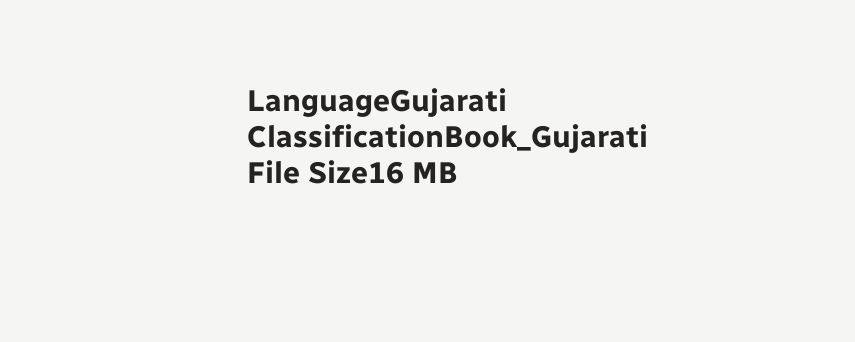LanguageGujarati
ClassificationBook_Gujarati
File Size16 MB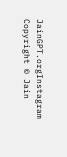JainGPT.orgInstagram
Copyright © Jain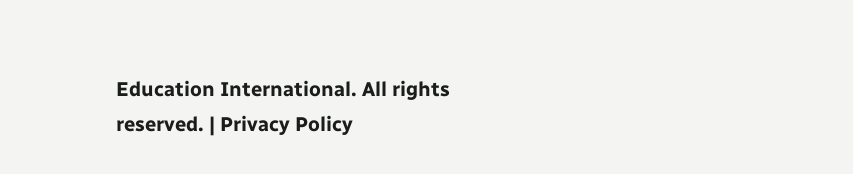Education International. All rights reserved. | Privacy Policy